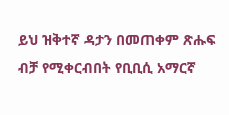ይህ ዝቅተኛ ዳታን በመጠቀም ጽሑፍ ብቻ የሚቀርብበት የቢቢሲ አማርኛ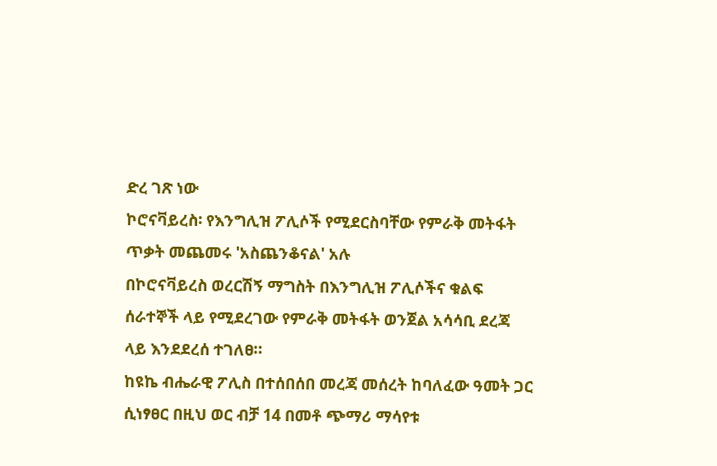ድረ ገጽ ነው
ኮሮናቫይረስ፡ የእንግሊዝ ፖሊሶች የሚደርስባቸው የምራቅ መትፋት ጥቃት መጨመሩ 'አስጨንቆናል' አሉ
በኮሮናቫይረስ ወረርሽኝ ማግስት በእንግሊዝ ፖሊሶችና ቁልፍ ሰራተኞች ላይ የሚደረገው የምራቅ መትፋት ወንጀል አሳሳቢ ደረጃ ላይ እንደደረሰ ተገለፀ።
ከዩኬ ብሔራዊ ፖሊስ በተሰበሰበ መረጃ መሰረት ከባለፈው ዓመት ጋር ሲነፃፀር በዚህ ወር ብቻ 14 በመቶ ጭማሪ ማሳየቱ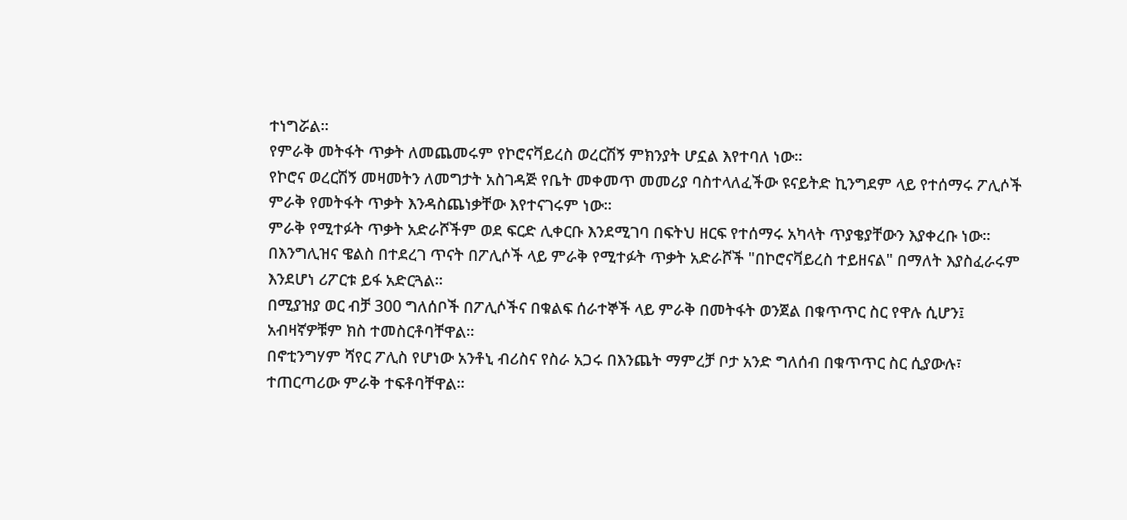ተነግሯል።
የምራቅ መትፋት ጥቃት ለመጨመሩም የኮሮናቫይረስ ወረርሽኝ ምክንያት ሆኗል እየተባለ ነው።
የኮሮና ወረርሽኝ መዛመትን ለመግታት አስገዳጅ የቤት መቀመጥ መመሪያ ባስተላለፈችው ዩናይትድ ኪንግደም ላይ የተሰማሩ ፖሊሶች ምራቅ የመትፋት ጥቃት እንዳስጨነቃቸው እየተናገሩም ነው።
ምራቅ የሚተፉት ጥቃት አድራሾችም ወደ ፍርድ ሊቀርቡ እንደሚገባ በፍትህ ዘርፍ የተሰማሩ አካላት ጥያቄያቸውን እያቀረቡ ነው።
በእንግሊዝና ዌልስ በተደረገ ጥናት በፖሊሶች ላይ ምራቅ የሚተፉት ጥቃት አድራሾች "በኮሮናቫይረስ ተይዘናል" በማለት እያስፈራሩም እንደሆነ ሪፖርቱ ይፋ አድርጓል።
በሚያዝያ ወር ብቻ 300 ግለሰቦች በፖሊሶችና በቁልፍ ሰራተኞች ላይ ምራቅ በመትፋት ወንጀል በቁጥጥር ስር የዋሉ ሲሆን፤ አብዛኛዎቹም ክስ ተመስርቶባቸዋል።
በኖቲንግሃም ሻየር ፖሊስ የሆነው አንቶኒ ብሪስና የስራ አጋሩ በእንጨት ማምረቻ ቦታ አንድ ግለሰብ በቁጥጥር ስር ሲያውሉ፣ ተጠርጣሪው ምራቅ ተፍቶባቸዋል።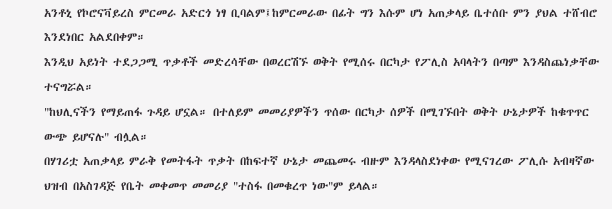አንቶኒ የኮሮናቫይረስ ምርመራ አድርጎ ነፃ ቢባልም፤ከምርመራው በፊት ግን እሱም ሆነ አጠቃላይ ቤተሰቡ ምን ያህል ተሸብሮ እንደነበር አልደበቀም።
እንዲህ አይነት ተደጋጋሚ ጥቃቶች መድረሳቸው በወረርሽኙ ወቅት የሚሰሩ በርካታ የፖሊስ አባላትን በጣም እንዳስጨነቃቸው ተናግሯል።
"ከህሊናችን የማይጠፋ ጉዳይ ሆኗል። በተለይም መመሪያዎችን ጥሰው በርካታ ሰዎች በሚገኙበት ወቅት ሁኔታዎች ከቁጥጥር ውጭ ይሆናሉ" ብሏል።
በሃገሪቷ አጠቃላይ ምራቅ የመትፋት ጥቃት በከፍተኛ ሁኔታ መጨመሩ ብዙም እንዳላስደነቀው የሚናገረው ፖሊሱ አብዛኛው ህዝብ በአስገዳጅ የቤት መቀመጥ መመሪያ "ተስፋ በመቁረጥ ነው"ም ይላል።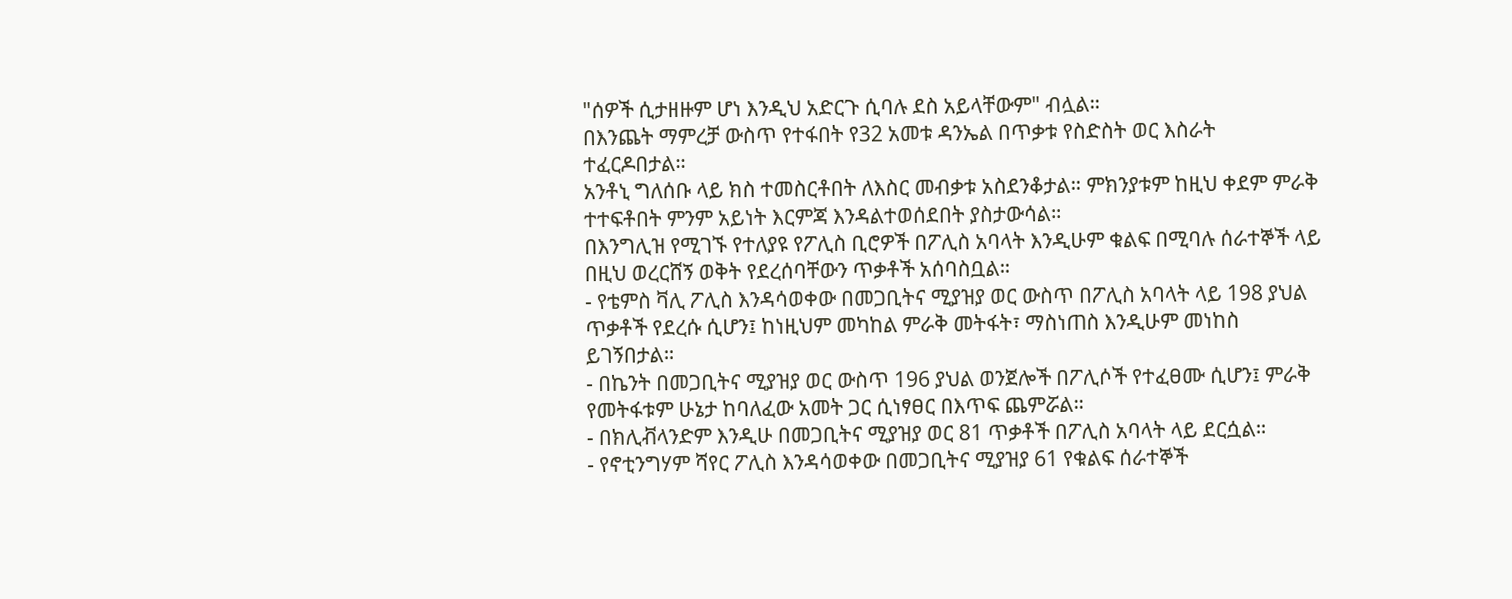"ሰዎች ሲታዘዙም ሆነ እንዲህ አድርጉ ሲባሉ ደስ አይላቸውም" ብሏል።
በእንጨት ማምረቻ ውስጥ የተፋበት የ32 አመቱ ዳንኤል በጥቃቱ የስድስት ወር እስራት ተፈርዶበታል።
አንቶኒ ግለሰቡ ላይ ክስ ተመስርቶበት ለእስር መብቃቱ አስደንቆታል። ምክንያቱም ከዚህ ቀደም ምራቅ ተተፍቶበት ምንም አይነት እርምጃ እንዳልተወሰደበት ያስታውሳል።
በእንግሊዝ የሚገኙ የተለያዩ የፖሊስ ቢሮዎች በፖሊስ አባላት እንዲሁም ቁልፍ በሚባሉ ሰራተኞች ላይ በዚህ ወረርሸኝ ወቅት የደረሰባቸውን ጥቃቶች አሰባስቧል።
- የቴምስ ቫሊ ፖሊስ እንዳሳወቀው በመጋቢትና ሚያዝያ ወር ውስጥ በፖሊስ አባላት ላይ 198 ያህል ጥቃቶች የደረሱ ሲሆን፤ ከነዚህም መካከል ምራቅ መትፋት፣ ማስነጠስ እንዲሁም መነከስ ይገኝበታል።
- በኬንት በመጋቢትና ሚያዝያ ወር ውስጥ 196 ያህል ወንጀሎች በፖሊሶች የተፈፀሙ ሲሆን፤ ምራቅ የመትፋቱም ሁኔታ ከባለፈው አመት ጋር ሲነፃፀር በእጥፍ ጨምሯል።
- በክሊቭላንድም እንዲሁ በመጋቢትና ሚያዝያ ወር 81 ጥቃቶች በፖሊስ አባላት ላይ ደርሷል።
- የኖቲንግሃም ሻየር ፖሊስ እንዳሳወቀው በመጋቢትና ሚያዝያ 61 የቁልፍ ሰራተኞች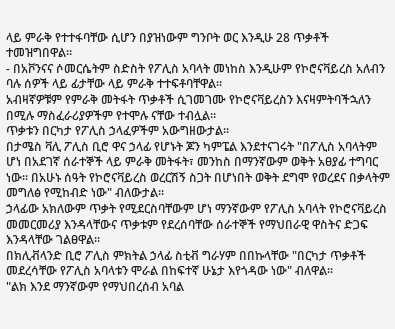ላይ ምራቅ የተተፋባቸው ሲሆን በያዝነውም ግንቦት ወር እንዲሁ 28 ጥቃቶች ተመዝግበዋል።
- በአቮንናና ሶመርሴትም ስድስት የፖሊስ አባላት መነከስ እንዲሁም የኮሮናቫይረስ አለብን ባሉ ሰዎች ላይ ፊታቸው ላይ ምራቅ ተተፍቶባቸዋል።
አብዛኛዎቹም የምራቅ መትፋት ጥቃቶች ሲገመገሙ የኮሮናቫይረስን እናዛምትባችኋለን በሚሉ ማስፈራሪያዎችም የተሞሉ ናቸው ተብሏል።
ጥቃቱን በርካታ የፖሊስ ኃላፈዎችም አውግዘውታል።
በታሜስ ቫሊ ፖሊስ ቢሮ ዋና ኃላፊ የሆኑት ጆን ካምፔል እንደተናገሩት "በፖሊስ አባላትም ሆነ በአደገኛ ሰራተኞች ላይ ምራቅ መትፋት፣ መንከስ በማንኛውም ወቅት አፀያፊ ተግባር ነው። በአሁኑ ሰዓት የኮሮናቫይረስ ወረርሽኝ ስጋት በሆነበት ወቅት ደግሞ የወረደና በቃላትም መግለፅ የሚከብድ ነው" ብለውታል።
ኃላፊው አክለውም ጥቃት የሚደርስባቸውም ሆነ ማንኛውም የፖሊስ አባላት የኮሮናቫይረስ መመርመሪያ እንዳላቸውና ጥቃቱም የደረሰባቸው ሰራተኞች የማህበራዊ ዋስትና ድጋፍ እንዳላቸው ገልፀዋል።
በክሊቭላንድ ቢሮ ፖሊስ ምክትል ኃላፊ ስቲቭ ግራሃም በበኩላቸው "በርካታ ጥቃቶች መደረሳቸው የፖሊስ አባላቱን ሞራል በከፍተኛ ሁኔታ እየጎዳው ነው" ብለዋል።
"ልክ እንደ ማንኛውም የማህበረሰብ አባል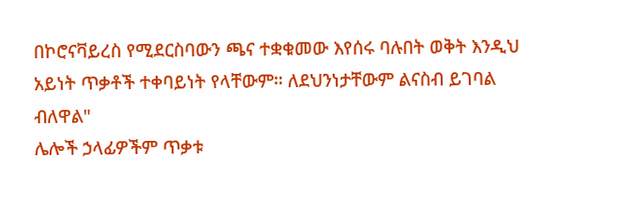በኮሮናቫይረስ የሚደርስባውን ጫና ተቋቁመው እየሰሩ ባሉበት ወቅት እንዲህ አይነት ጥቃቶች ተቀባይነት የላቸውም። ለደህንነታቸውም ልናስብ ይገባል ብለዋል"
ሌሎች ኃላፊዎችም ጥቃቱ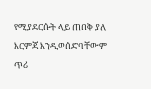የሚያደርሱት ላይ ጠበቅ ያለ እርምጃ እንዲወሰድባቸውም ጥሪ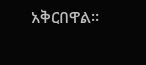አቅርበዋል።